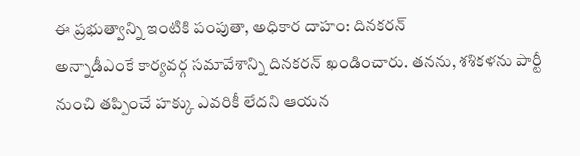ఈ ప్రభుత్వాన్ని ఇంటికి పంపుతా, అధికార దాహం: దినకరన్
అన్నాడీఎంకే కార్యవర్గ సమావేశాన్ని దినకరన్ ఖండించారు. తనను, శశికళను పార్టీ నుంచి తప్పించే హక్కు ఎవరికీ లేదని ఆయన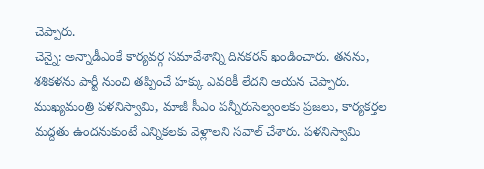చెప్పారు.
చెన్నై: అన్నాడీఎంకే కార్యవర్గ సమావేశాన్ని దినకరన్ ఖండించారు. తనను, శశికళను పార్టీ నుంచి తప్పించే హక్కు ఎవరికీ లేదని ఆయన చెప్పారు.
ముఖ్యమంత్రి పళనిస్వామి, మాజీ సీఎం పన్నీరుసెల్వంలకు ప్రజలు, కార్యకర్తల మద్దతు ఉందనుకుంటే ఎన్నికలకు వెళ్లాలని సవాల్ చేశారు. పళనిస్వామి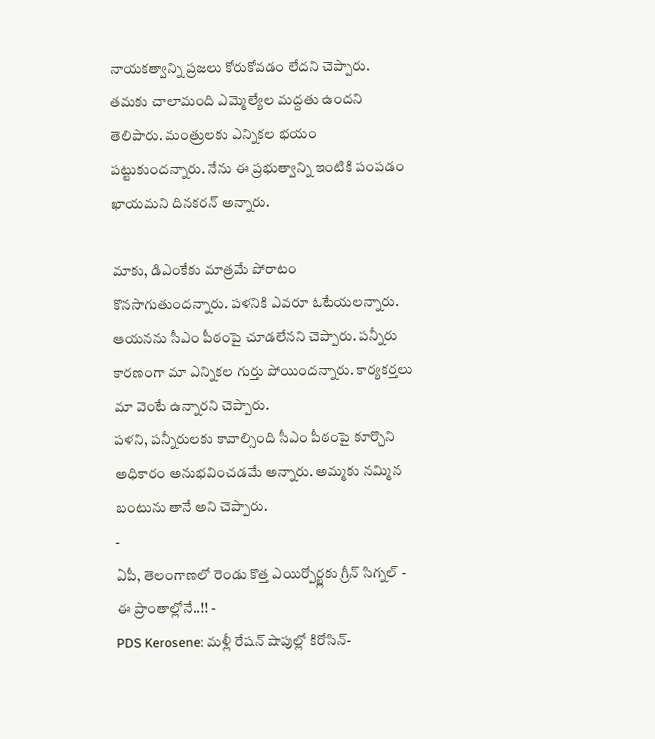నాయకత్వాన్ని ప్రజలు కోరుకోవడం లేదని చెప్పారు.
తమకు చాలామంది ఎమ్మెల్యేల మద్దతు ఉందని తెలిపారు. మంత్రులకు ఎన్నికల భయం పట్టుకుందన్నారు. నేను ఈ ప్రభుత్వాన్ని ఇంటికి పంపడం ఖాయమని దినకరన్ అన్నారు.

మాకు, డిఎంకేకు మాత్రమే పోరాటం కొనసాగుతుందన్నారు. పళనికి ఎవరూ ఓటేయలన్నారు. ఆయనను సీఎం పీఠంపై చూడలేనని చెప్పారు. పన్నీరు కారణంగా మా ఎన్నికల గుర్తు పోయిందన్నారు. కార్యకర్తలు మా వెంటే ఉన్నారని చెప్పారు.
పళని, పన్నీరులకు కావాల్సింది సీఎం పీఠంపై కూర్చొని అధికారం అనుభవించడమే అన్నారు. అమ్మకు నమ్మిన బంటును తానే అని చెప్పారు.
-
ఏపీ, తెలంగాణలో రెండు కొత్త ఎయిర్పోర్ట్లకు గ్రీన్ సిగ్నల్ - ఈ ప్రాంతాల్లోనే..!! -
PDS Kerosene: మళ్లీ రేషన్ షాపుల్లో కిరోసిన్-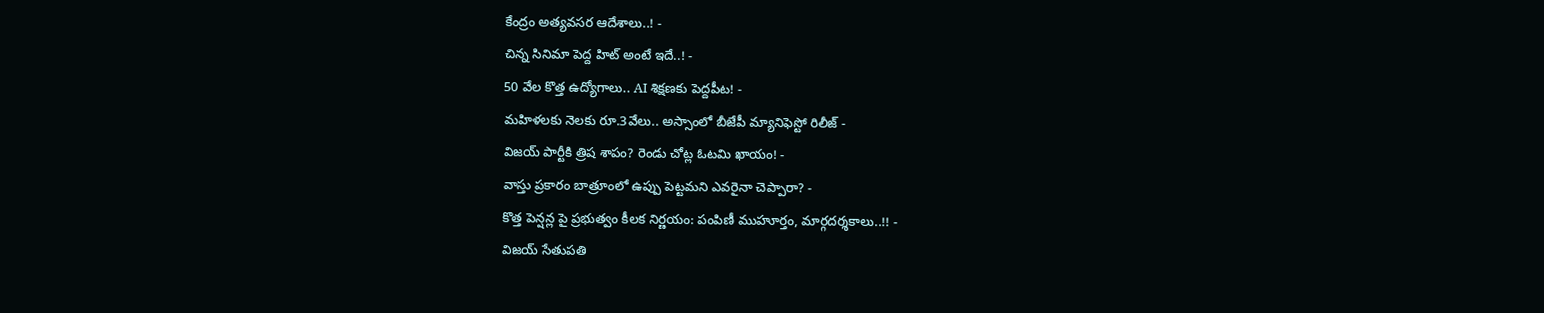కేంద్రం అత్యవసర ఆదేశాలు..! -
చిన్న సినిమా పెద్ద హిట్ అంటే ఇదే..! -
50 వేల కొత్త ఉద్యోగాలు.. AI శిక్షణకు పెద్దపీట! -
మహిళలకు నెలకు రూ.3వేలు.. అస్సాంలో బీజేపీ మ్యానిఫెస్టో రిలీజ్ -
విజయ్ పార్టీకి త్రిష శాపం? రెండు చోట్ల ఓటమి ఖాయం! -
వాస్తు ప్రకారం బాత్రూంలో ఉప్పు పెట్టమని ఎవరైనా చెప్పారా? -
కొత్త పెన్షన్ల పై ప్రభుత్వం కీలక నిర్ణయం: పంపిణీ ముహూర్తం, మార్గదర్శకాలు..!! -
విజయ్ సేతుపతి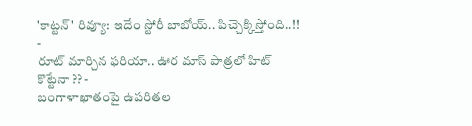'కాట్టన్' రివ్యూ: ఇదేం స్టోరీ బాబోయ్.. పిచ్చెక్కిస్తోంది..!! -
రూట్ మార్చిన ఫరియా.. ఊర మాస్ పాత్రలో హిట్ కొట్టేనా ?? -
బంగాళాఖాతంపై ఉపరితల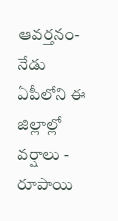ఆవర్తనం- నేడు ఏపీలోని ఈ జిల్లాల్లో వర్షాలు -
రూపాయి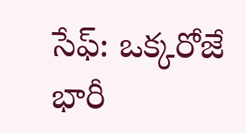సేఫ్: ఒక్కరోజే భారీ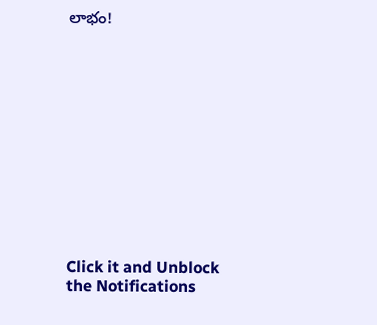లాభం!












Click it and Unblock the Notifications